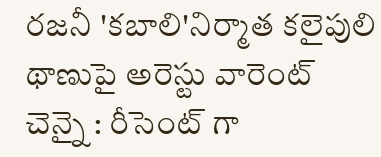రజనీ 'కబాలి'నిర్మాత కలైపులి థాణుపై అరెస్టు వారెంట్
చెన్నై : రీసెంట్ గా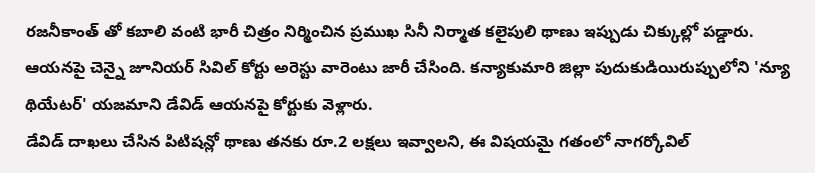రజనీకాంత్ తో కబాలి వంటి భారీ చిత్రం నిర్మించిన ప్రముఖ సినీ నిర్మాత కలైపులి థాణు ఇప్పుడు చిక్కుల్లో పడ్డారు. ఆయనపై చెన్నై జూనియర్ సివిల్ కోర్టు అరెస్టు వారెంటు జారీ చేసింది. కన్యాకుమారి జిల్లా పుదుకుడియిరుప్పులోని 'న్యూ థియేటర్' యజమాని డేవిడ్ ఆయనపై కోర్టుకు వెళ్లారు.
డేవిడ్ దాఖలు చేసిన పిటిషన్లో థాణు తనకు రూ.2 లక్షలు ఇవ్వాలని, ఈ విషయమై గతంలో నాగర్కోవిల్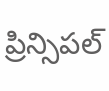ప్రిన్సిపల్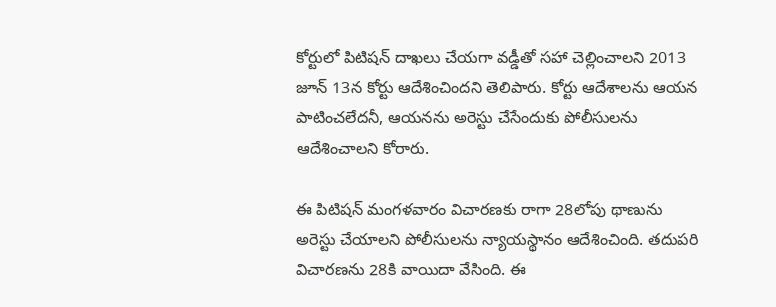కోర్టులో పిటిషన్ దాఖలు చేయగా వడ్డీతో సహా చెల్లించాలని 2013 జూన్ 13న కోర్టు ఆదేశించిందని తెలిపారు. కోర్టు ఆదేశాలను ఆయన పాటించలేదనీ, ఆయనను అరెస్టు చేసేందుకు పోలీసులను ఆదేశించాలని కోరారు.

ఈ పిటిషన్ మంగళవారం విచారణకు రాగా 28లోపు థాణును అరెస్టు చేయాలని పోలీసులను న్యాయస్థానం ఆదేశించింది. తదుపరి విచారణను 28కి వాయిదా వేసింది. ఈ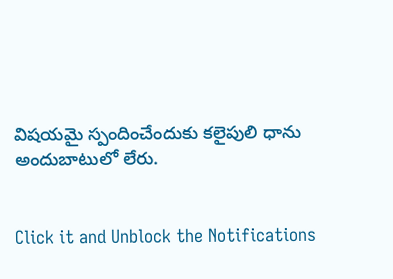విషయమై స్పందించేందుకు కలైపులి ధాను అందుబాటులో లేరు.


Click it and Unblock the Notifications